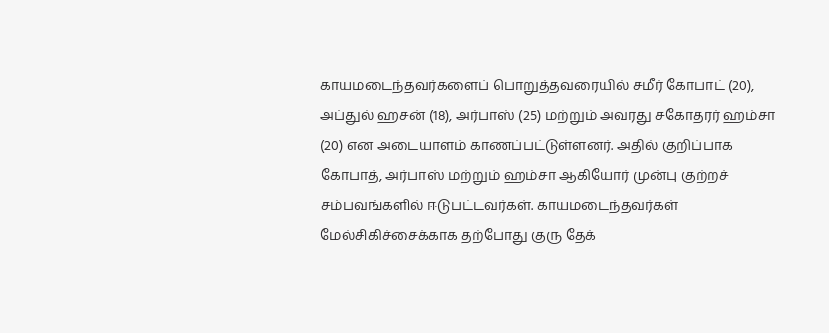காயமடைந்தவர்களைப் பொறுத்தவரையில் சமீர் கோபாட் (20), அப்துல் ஹசன் (18), அர்பாஸ் (25) மற்றும் அவரது சகோதரர் ஹம்சா (20) என அடையாளம் காணப்பட்டுள்ளனர். அதில் குறிப்பாக கோபாத், அர்பாஸ் மற்றும் ஹம்சா ஆகியோர் முன்பு குற்றச் சம்பவங்களில் ஈடுபட்டவர்கள். காயமடைந்தவர்கள் மேல்சிகிச்சைக்காக தற்போது குரு தேக்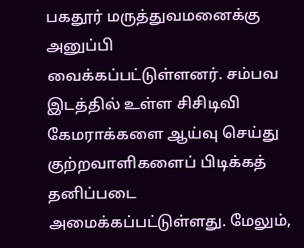பகதூர் மருத்துவமனைக்கு அனுப்பி வைக்கப்பட்டுள்ளனர். சம்பவ இடத்தில் உள்ள சிசிடிவி கேமராக்களை ஆய்வு செய்து குற்றவாளிகளைப் பிடிக்கத் தனிப்படை அமைக்கப்பட்டுள்ளது. மேலும்,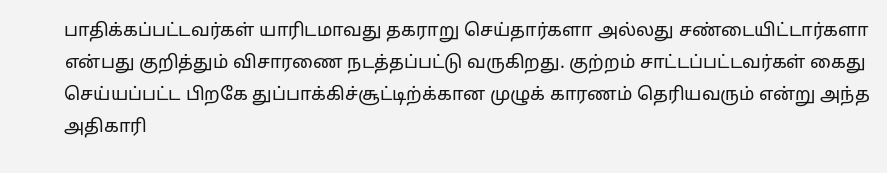பாதிக்கப்பட்டவர்கள் யாரிடமாவது தகராறு செய்தார்களா அல்லது சண்டையிட்டார்களா என்பது குறித்தும் விசாரணை நடத்தப்பட்டு வருகிறது. குற்றம் சாட்டப்பட்டவர்கள் கைது செய்யப்பட்ட பிறகே துப்பாக்கிச்சூட்டிற்க்கான முழுக் காரணம் தெரியவரும் என்று அந்த அதிகாரி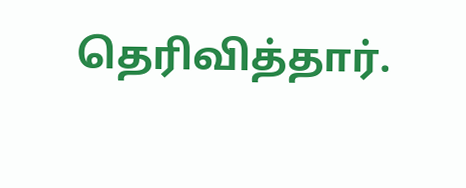தெரிவித்தார்.